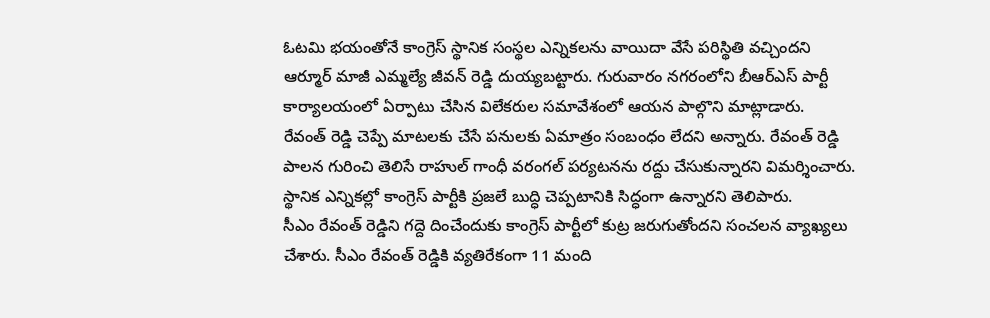ఓటమి భయంతోనే కాంగ్రెస్ స్థానిక సంస్థల ఎన్నికలను వాయిదా వేసే పరిస్థితి వచ్చిందని ఆర్మూర్ మాజీ ఎమ్మల్యే జీవన్ రెడ్డి దుయ్యబట్టారు. గురువారం నగరంలోని బీఆర్ఎస్ పార్టీ కార్యాలయంలో ఏర్పాటు చేసిన విలేకరుల సమావేశంలో ఆయన పాల్గొని మాట్లాడారు.
రేవంత్ రెడ్డి చెప్పే మాటలకు చేసే పనులకు ఏమాత్రం సంబంధం లేదని అన్నారు. రేవంత్ రెడ్డి పాలన గురించి తెలిసే రాహుల్ గాంధీ వరంగల్ పర్యటనను రద్దు చేసుకున్నారని విమర్శించారు. స్థానిక ఎన్నికల్లో కాంగ్రెస్ పార్టీకి ప్రజలే బుద్ధి చెప్పటానికి సిద్ధంగా ఉన్నారని తెలిపారు.
సీఎం రేవంత్ రెడ్డిని గద్దె దించేందుకు కాంగ్రెస్ పార్టీలో కుట్ర జరుగుతోందని సంచలన వ్యాఖ్యలు చేశారు. సీఎం రేవంత్ రెడ్డికి వ్యతిరేకంగా 11 మంది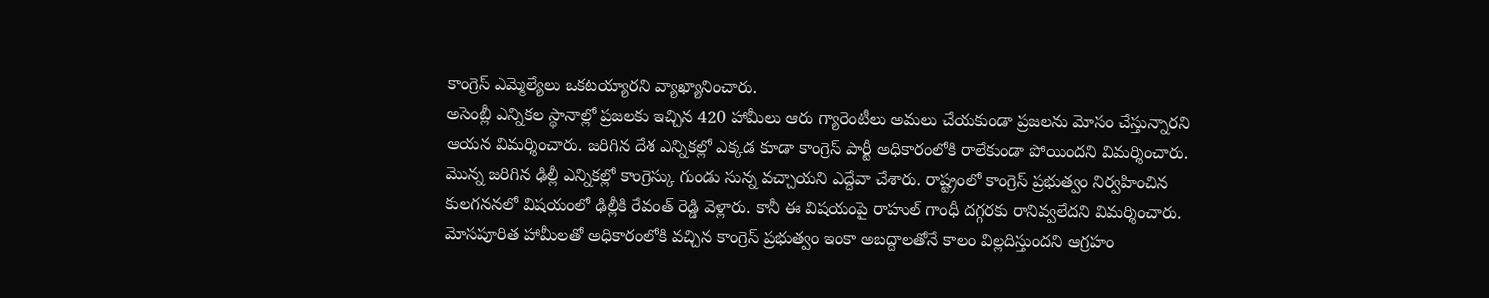కాంగ్రెస్ ఎమ్మెల్యేలు ఒకటయ్యారని వ్యాఖ్యానించారు.
అసెంబ్లీ ఎన్నికల స్థానాల్లో ప్రజలకు ఇచ్చిన 420 హామీలు ఆరు గ్యారెంటీలు అమలు చేయకుండా ప్రజలను మోసం చేస్తున్నారని ఆయన విమర్శించారు. జరిగిన దేశ ఎన్నికల్లో ఎక్కడ కూడా కాంగ్రెస్ పార్టీ అధికారంలోకి రాలేకుండా పోయిందని విమర్శించారు.
మొన్న జరిగిన ఢిల్లీ ఎన్నికల్లో కాంగ్రెస్కు గుండు సున్న వచ్చాయని ఎద్దేవా చేశారు. రాష్ట్రంలో కాంగ్రెస్ ప్రభుత్వం నిర్వహించిన కులగననలో విషయంలో ఢిల్లీకి రేవంత్ రెడ్డి వెళ్లారు. కానీ ఈ విషయంపై రాహుల్ గాంధీ దగ్గరకు రానివ్వలేదని విమర్శించారు.
మోసపూరిత హామీలతో అధికారంలోకి వచ్చిన కాంగ్రెస్ ప్రభుత్వం ఇంకా అబద్దాలతోనే కాలం విల్లదిస్తుందని ఆగ్రహం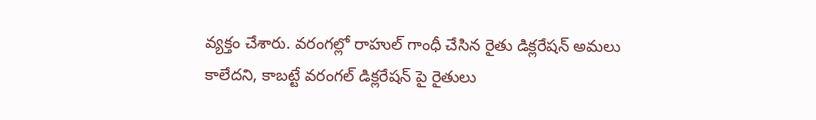వ్యక్తం చేశారు. వరంగల్లో రాహుల్ గాంధీ చేసిన రైతు డిక్లరేషన్ అమలు కాలేదని, కాబట్టే వరంగల్ డిక్లరేషన్ పై రైతులు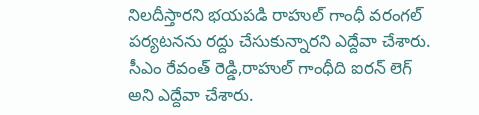నిలదీస్తారని భయపడి రాహుల్ గాంధీ వరంగల్ పర్యటనను రద్దు చేసుకున్నారని ఎద్దేవా చేశారు.
సీఎం రేవంత్ రెడ్డి,రాహుల్ గాంధీది ఐరన్ లెగ్ అని ఎద్దేవా చేశారు.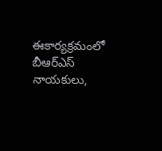ఈకార్యక్రమంలో బీఆర్ఎస్ నాయకులు,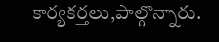కార్యకర్తలు,పాల్గొన్నారు.